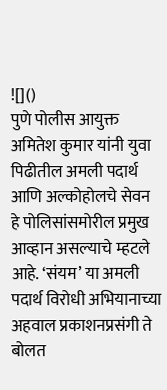![]()
पुणे पोलीस आयुक्त अमितेश कुमार यांनी युवा पिढीतील अमली पदार्थ आणि अल्कोहोलचे सेवन हे पोलिसांसमोरील प्रमुख आव्हान असल्याचे म्हटले आहे. ‘संयम’ या अमली पदार्थ विरोधी अभियानाच्या अहवाल प्रकाशनप्रसंगी ते बोलत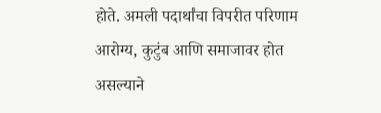होते. अमली पदार्थांचा विपरीत परिणाम आरोग्य, कुटुंब आणि समाजावर होत असल्याने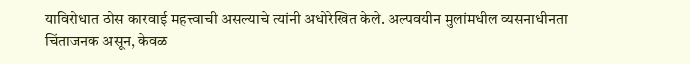याविरोधात ठोस कारवाई महत्त्वाची असल्याचे त्यांनी अधोरेखित केले. अल्पवयीन मुलांमधील व्यसनाधीनता चिंताजनक असून, केवळ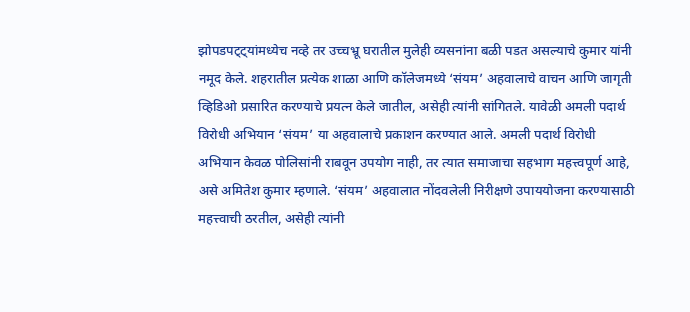झोपडपट्ट्यांमध्येच नव्हे तर उच्चभ्रू घरातील मुलेही व्यसनांना बळी पडत असल्याचे कुमार यांनी नमूद केले. शहरातील प्रत्येक शाळा आणि कॉलेजमध्ये ‘संयम’ अहवालाचे वाचन आणि जागृती व्हिडिओ प्रसारित करण्याचे प्रयत्न केले जातील, असेही त्यांनी सांगितले. यावेळी अमली पदार्थ विरोधी अभियान ‘संयम’ या अहवालाचे प्रकाशन करण्यात आले. अमली पदार्थ विरोधी अभियान केवळ पोलिसांनी राबवून उपयोग नाही, तर त्यात समाजाचा सहभाग महत्त्वपूर्ण आहे, असे अमितेश कुमार म्हणाले. ‘संयम’ अहवालात नोंदवलेली निरीक्षणे उपाययोजना करण्यासाठी महत्त्वाची ठरतील, असेही त्यांनी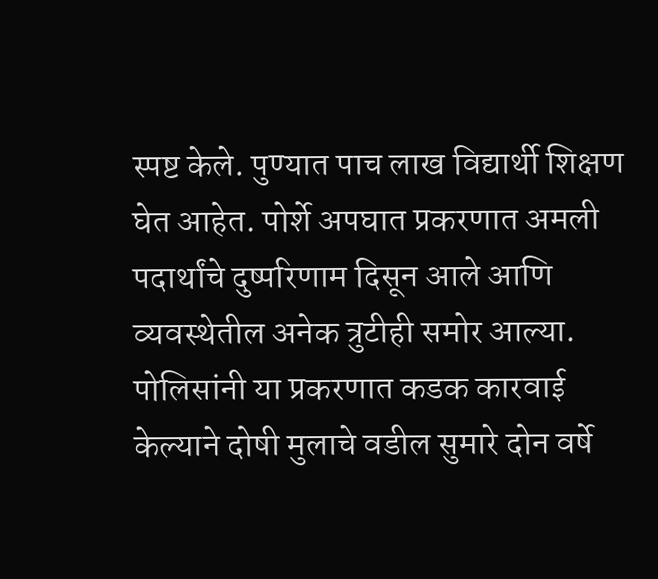स्पष्ट केले. पुण्यात पाच लाख विद्यार्थी शिक्षण घेत आहेत. पोर्शे अपघात प्रकरणात अमली पदार्थांचे दुष्परिणाम दिसून आले आणि व्यवस्थेतील अनेक त्रुटीही समोर आल्या. पोलिसांनी या प्रकरणात कडक कारवाई केल्याने दोषी मुलाचे वडील सुमारे दोन वर्षे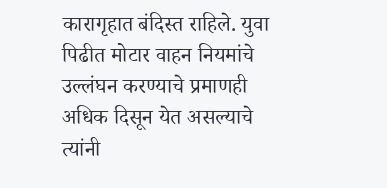कारागृहात बंदिस्त राहिले. युवा पिढीत मोटार वाहन नियमांचे उल्लंघन करण्याचे प्रमाणही अधिक दिसून येत असल्याचे त्यांनी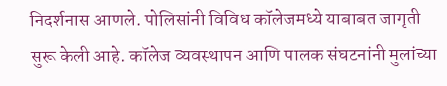निदर्शनास आणले. पोलिसांनी विविध कॉलेजमध्ये याबाबत जागृती सुरू केली आहे. कॉलेज व्यवस्थापन आणि पालक संघटनांनी मुलांच्या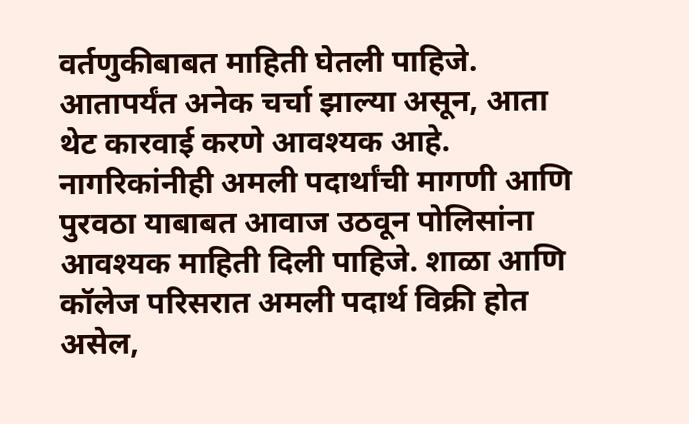वर्तणुकीबाबत माहिती घेतली पाहिजे. आतापर्यंत अनेक चर्चा झाल्या असून, आता थेट कारवाई करणे आवश्यक आहे. नागरिकांनीही अमली पदार्थांची मागणी आणि पुरवठा याबाबत आवाज उठवून पोलिसांना आवश्यक माहिती दिली पाहिजे. शाळा आणि कॉलेज परिसरात अमली पदार्थ विक्री होत असेल,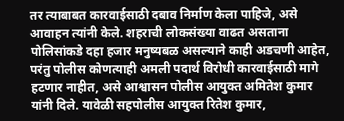तर त्याबाबत कारवाईसाठी दबाव निर्माण केला पाहिजे, असे आवाहन त्यांनी केले. शहराची लोकसंख्या वाढत असताना पोलिसांकडे दहा हजार मनुष्यबळ असल्याने काही अडचणी आहेत, परंतु पोलीस कोणत्याही अमली पदार्थ विरोधी कारवाईसाठी मागे हटणार नाहीत, असे आश्वासन पोलीस आयुक्त अमितेश कुमार यांनी दिले. यावेळी सहपोलीस आयुक्त रितेश कुमार,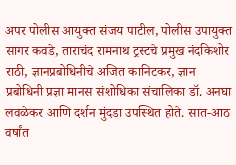अपर पोलीस आयुक्त संजय पाटील, पोलीस उपायुक्त सागर कवडे, ताराचंद रामनाथ ट्रस्टचे प्रमुख नंदकिशोर राठी, ज्ञानप्रबोधिनीचे अजित कानिटकर, ज्ञान प्रबोधिनी प्रज्ञा मानस संशोधिका संचालिका डॉ. अनघा लवळेकर आणि दर्शन मुंदडा उपस्थित होते. सात-आठ वर्षांत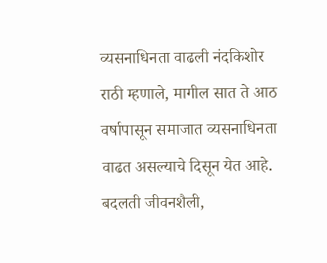व्यसनाधिनता वाढली नंदकिशोर राठी म्हणाले, मागील सात ते आठ वर्षापासून समाजात व्यसनाधिनता वाढत असल्याचे दिसून येत आहे. बदलती जीवनशैली,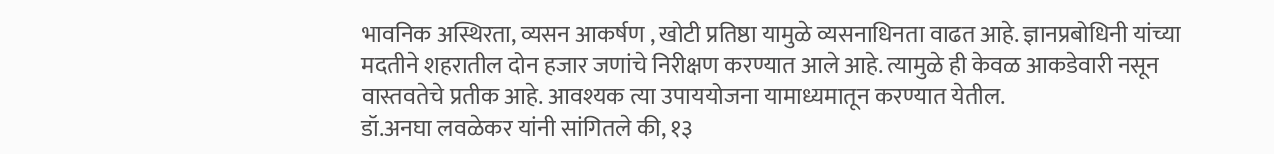भावनिक अस्थिरता, व्यसन आकर्षण , खोटी प्रतिष्ठा यामुळे व्यसनाधिनता वाढत आहे. ज्ञानप्रबोधिनी यांच्या मदतीने शहरातील दोन हजार जणांचे निरीक्षण करण्यात आले आहे. त्यामुळे ही केवळ आकडेवारी नसून वास्तवतेचे प्रतीक आहे. आवश्यक त्या उपाययोजना यामाध्यमातून करण्यात येतील.
डॉ.अनघा लवळेकर यांनी सांगितले की, १३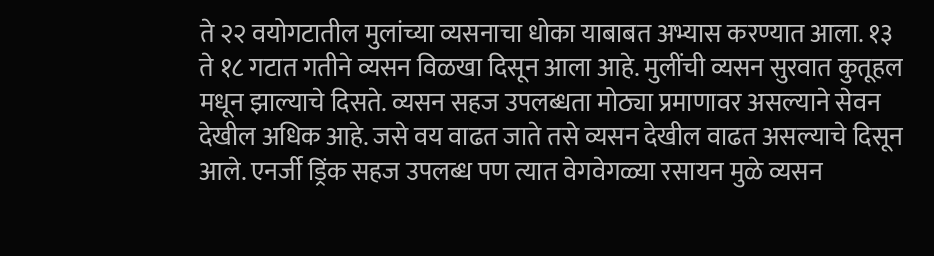ते २२ वयोगटातील मुलांच्या व्यसनाचा धोका याबाबत अभ्यास करण्यात आला. १३ ते १८ गटात गतीने व्यसन विळखा दिसून आला आहे. मुलींची व्यसन सुरवात कुतूहल मधून झाल्याचे दिसते. व्यसन सहज उपलब्धता मोठ्या प्रमाणावर असल्याने सेवन देखील अधिक आहे. जसे वय वाढत जाते तसे व्यसन देखील वाढत असल्याचे दिसून आले. एनर्जी ड्रिंक सहज उपलब्ध पण त्यात वेगवेगळ्या रसायन मुळे व्यसन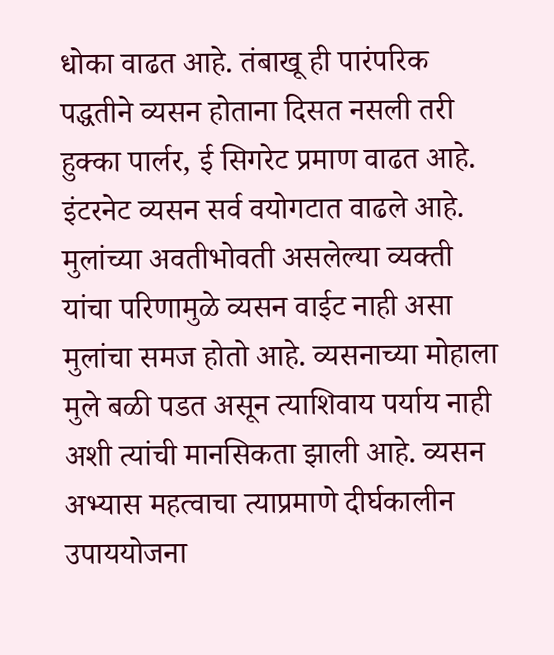धोका वाढत आहे. तंबाखू ही पारंपरिक पद्धतीने व्यसन होताना दिसत नसली तरी हुक्का पार्लर, ई सिगरेट प्रमाण वाढत आहे. इंटरनेट व्यसन सर्व वयोगटात वाढले आहे. मुलांच्या अवतीभोवती असलेल्या व्यक्ती यांचा परिणामुळे व्यसन वाईट नाही असा मुलांचा समज होतो आहे. व्यसनाच्या मोहाला मुले बळी पडत असून त्याशिवाय पर्याय नाही अशी त्यांची मानसिकता झाली आहे. व्यसन अभ्यास महत्वाचा त्याप्रमाणे दीर्घकालीन उपाययोजना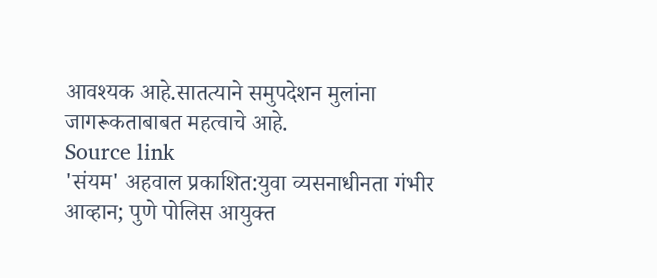आवश्यक आहे.सातत्याने समुपदेशन मुलांना जागरूकताबाबत महत्वाचे आहे.
Source link
'संयम' अहवाल प्रकाशित:युवा व्यसनाधीनता गंभीर आव्हान; पुणे पोलिस आयुक्त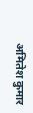अमितेश कुमार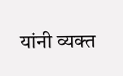यांनी व्यक्त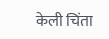केली चिंता